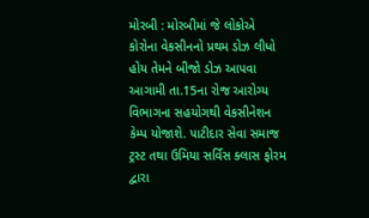મોરબી : મોરબીમાં જે લોકોએ કોરોના વેકસીનનો પ્રથમ ડોઝ લીધો હોય તેમને બીજો ડોઝ આપવા આગામી તા.15ના રોજ આરોગ્ય વિભાગના સહયોગથી વેકસીનેશન કેમ્પ યોજાશે. પાટીદાર સેવા સમાજ ટ્રસ્ટ તથા ઉમિયા સર્વિસ ક્લાસ ફોરમ દ્વારા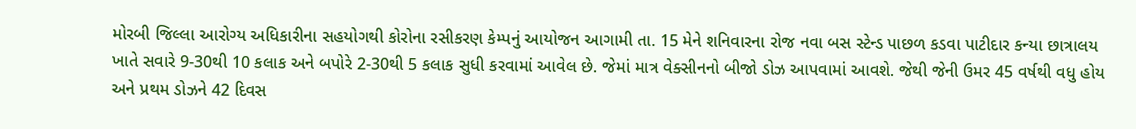મોરબી જિલ્લા આરોગ્ય અધિકારીના સહયોગથી કોરોના રસીકરણ કેમ્પનું આયોજન આગામી તા. 15 મેને શનિવારના રોજ નવા બસ સ્ટેન્ડ પાછળ કડવા પાટીદાર કન્યા છાત્રાલય ખાતે સવારે 9-30થી 10 કલાક અને બપોરે 2-30થી 5 કલાક સુધી કરવામાં આવેલ છે. જેમાં માત્ર વેક્સીનનો બીજો ડોઝ આપવામાં આવશે. જેથી જેની ઉમર 45 વર્ષથી વધુ હોય અને પ્રથમ ડોઝને 42 દિવસ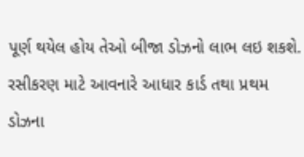પૂર્ણ થયેલ હોય તેઓ બીજા ડોઝનો લાભ લઇ શકશે. રસીકરણ માટે આવનારે આધાર કાર્ડ તથા પ્રથમ ડોઝના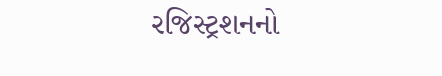રજિસ્ટ્રશનનો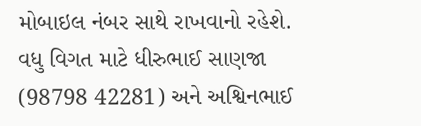મોબાઇલ નંબર સાથે રાખવાનો રહેશે. વધુ વિગત માટે ધીરુભાઈ સાણજા (98798 42281) અને અશ્વિનભાઈ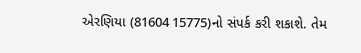એરણિયા (81604 15775)નો સંપર્ક કરી શકાશે. તેમ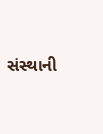સંસ્થાની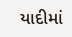યાદીમાં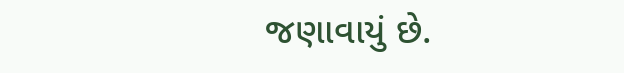જણાવાયું છે.